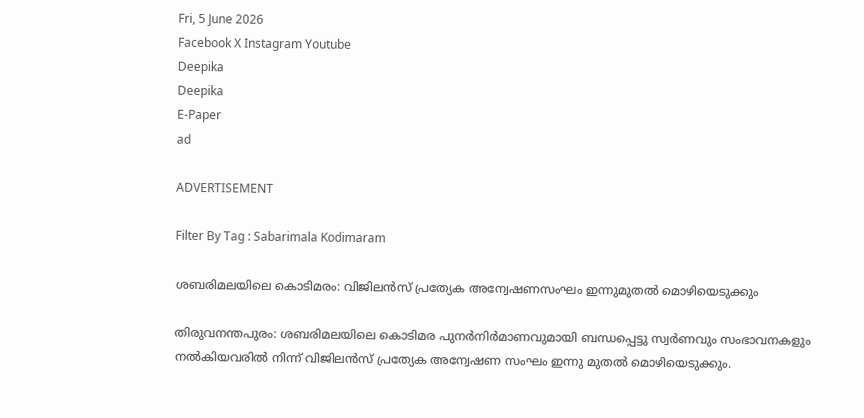Fri, 5 June 2026
Facebook X Instagram Youtube
Deepika
Deepika
E-Paper
ad

ADVERTISEMENT

Filter By Tag : Sabarimala Kodimaram

ശബരിമലയിലെ കൊടിമരം: വിജിലൻസ് പ്രത്യേക അന്വേഷണസംഘം ഇന്നുമുതൽ മൊഴിയെടുക്കും

തിരുവനന്തപുരം: ശബരിമലയിലെ കൊടിമര പുനർനിർമാണവുമായി ബന്ധപ്പെട്ടു സ്വർണവും സംഭാവനകളും നൽകിയവരിൽ നിന്ന് വിജിലൻസ് പ്രത്യേക അന്വേഷണ സംഘം ഇന്നു മുതൽ മൊഴിയെടുക്കും.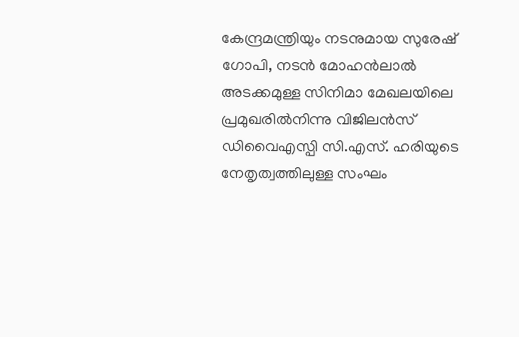കേന്ദ്രമന്ത്രിയും നടനുമായ സുരേഷ് ഗോപി, നടൻ മോഹൻലാൽ അടക്കമുള്ള സിനിമാ മേഖലയിലെ പ്രമുഖരിൽനിന്നു വിജിലൻസ് ഡിവൈഎസ്പി സി.എസ്. ഹരിയുടെ നേതൃത്വത്തിലുള്ള സംഘം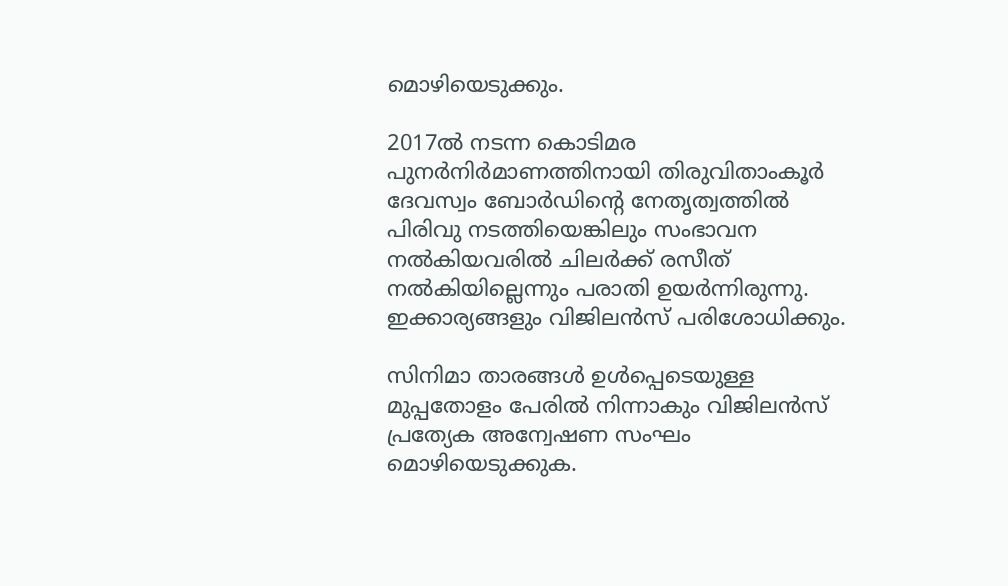മൊഴിയെടുക്കും.

2017ൽ നടന്ന കൊടിമര പുനർനിർമാണത്തിനായി തിരുവിതാംകൂർ ദേവസ്വം ബോർഡിന്‍റെ നേതൃത്വത്തിൽ പിരിവു നടത്തിയെങ്കിലും സംഭാവന നൽകിയവരിൽ ചിലർക്ക് രസീത് നൽകിയില്ലെന്നും പരാതി ഉയർന്നിരുന്നു. ഇക്കാര്യങ്ങളും വിജിലൻസ് പരിശോധിക്കും.

സിനിമാ താരങ്ങൾ ഉൾപ്പെടെയുള്ള മുപ്പതോളം പേരിൽ നിന്നാകും വിജിലൻസ് പ്രത്യേക അന്വേഷണ സംഘം മൊഴിയെടുക്കുക.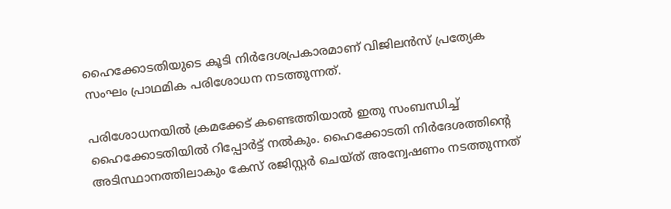ഹൈക്കോടതിയുടെ കൂടി നിർദേശപ്രകാരമാണ് വിജിലൻസ് പ്രത്യേക സംഘം പ്രാഥമിക പരിശോധന നടത്തുന്നത്.

പരിശോധനയിൽ ക്രമക്കേട് കണ്ടെത്തിയാൽ ഇതു സംബന്ധിച്ച് ഹൈക്കോടതിയിൽ റിപ്പോർട്ട് നൽകും. ഹൈക്കോടതി നിർദേശത്തിന്‍റെ അടിസ്ഥാനത്തിലാകും കേസ് രജിസ്റ്റർ ചെയ്ത് അന്വേഷണം നടത്തുന്നത്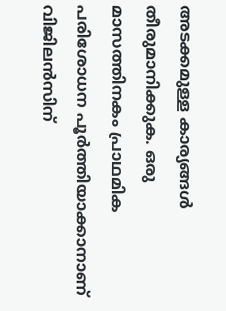അടക്കമുള്ള കാര്യങ്ങൾ തീരുമാനിക്കുക. ഒരു മാസത്തിനകം പ്രാഥമിക പരിശോധന പൂർത്തിയാക്കാനാണ് വിജിലൻസിന്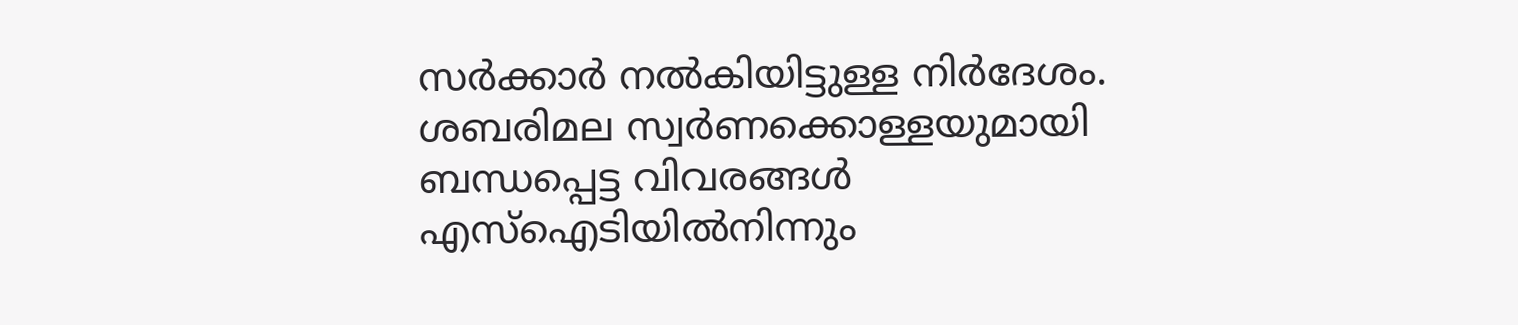സർക്കാർ നൽകിയിട്ടുള്ള നിർദേശം. ശബരിമല സ്വർണക്കൊള്ളയുമായി ബന്ധപ്പെട്ട വിവരങ്ങൾ എസ്ഐടിയിൽനിന്നും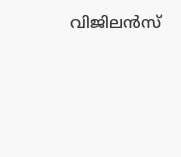വിജിലൻസ്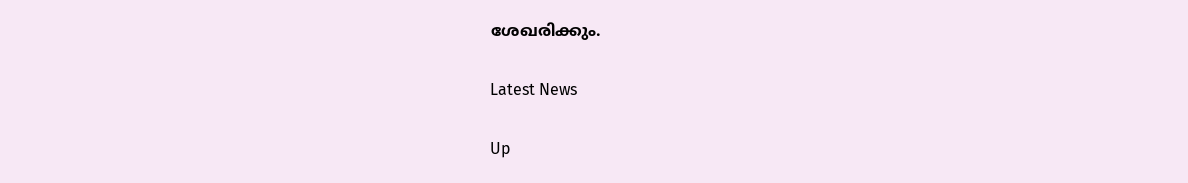ശേഖരിക്കും.

Latest News

Up